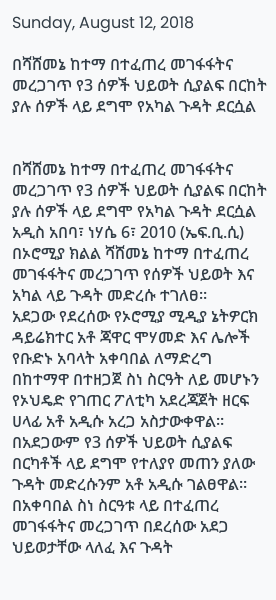Sunday, August 12, 2018

በሻሸመኔ ከተማ በተፈጠረ መገፋፋትና መረጋገጥ የ3 ሰዎች ህይወት ሲያልፍ በርከት ያሉ ሰዎች ላይ ደግሞ የአካል ጉዳት ደርሷል


በሻሸመኔ ከተማ በተፈጠረ መገፋፋትና መረጋገጥ የ3 ሰዎች ህይወት ሲያልፍ በርከት ያሉ ሰዎች ላይ ደግሞ የአካል ጉዳት ደርሷል
አዲስ አበባ፣ ነሃሴ 6፣ 2010 (ኤፍ.ቢ.ሲ) በኦሮሚያ ክልል ሻሸመኔ ከተማ በተፈጠረ መገፋፋትና መረጋገጥ የሰዎች ህይወት እና አካል ላይ ጉዳት መድረሱ ተገለፀ።
አደጋው የደረሰው የኦሮሚያ ሚዲያ ኔትዎርክ ዳይሬክተር አቶ ጃዋር ሞሃመድ እና ሌሎች የቡድኑ አባላት አቀባበል ለማድረግ በከተማዋ በተዘጋጀ ስነ ስርዓት ለይ መሆኑን የኦህዴድ የገጠር ፖለቲካ አደረጃጀት ዘርፍ ሀላፊ አቶ አዲሱ አረጋ አስታውቀዋል።
በአደጋውም የ3 ሰዎች ህይወት ሲያልፍ በርካቶች ላይ ደግሞ የተለያየ መጠን ያለው ጉዳት መድረሱንም አቶ አዲሱ ገልፀዋል።
በአቀባበል ስነ ስርዓቱ ላይ በተፈጠረ መገፋፋትና መረጋገጥ በደረሰው አደጋ ህይወታቸው ላለፈ እና ጉዳት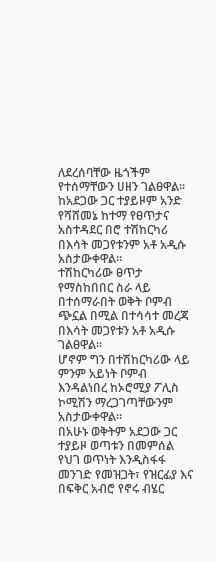ለደረሰባቸው ዜጎችም የተሰማቸውን ሀዘን ገልፀዋል።
ከአደጋው ጋር ተያይዞም አንድ የሻሸመኔ ከተማ የፀጥታና አስተዳደር በሮ ተሽከርካሪ በእሳት መጋየቱንም አቶ አዲሱ አስታውቀዋል።
ተሽከርካሪው ፀጥታ የማስከበበር ስራ ላይ በተሰማራበት ወቅት ቦምብ ጭኗል በሚል በተሳሳተ መረጃ በእሳት መጋየቱን አቶ አዲሱ ገልፀዋል።
ሆኖም ግን በተሽከርካሪው ላይ ምንም አይነት ቦምብ እንዳልነበረ ከኦሮሚያ ፖሊስ ኮሚሽን ማረጋገጣቸውንም አስታውቀዋል።
በአሁኑ ወቅትም አደጋው ጋር ተያይዞ ወጣቱን በመምሰል የህገ ወጥነት እንዲስፋፋ መንገድ የመዝጋት፣ የዝርፊያ እና በፍቅር አብሮ የኖሩ ብሄር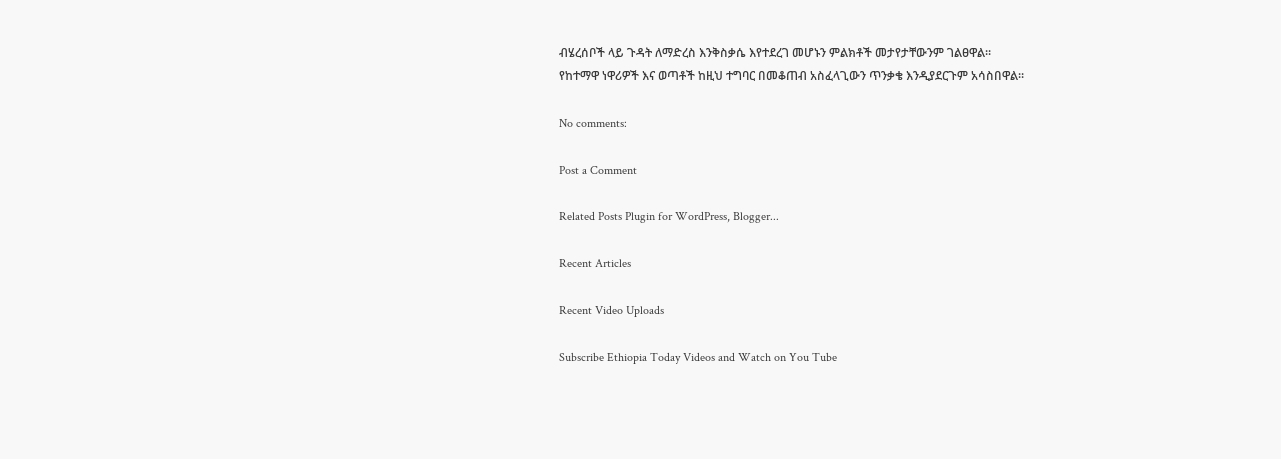ብሄረሰቦች ላይ ጉዳት ለማድረስ እንቅስቃሴ እየተደረገ መሆኑን ምልክቶች መታየታቸውንም ገልፀዋል።
የከተማዋ ነዋሪዎች እና ወጣቶች ከዚህ ተግባር በመቆጠብ አስፈላጊውን ጥንቃቄ እንዲያደርጉም አሳስበዋል።

No comments:

Post a Comment

Related Posts Plugin for WordPress, Blogger...

Recent Articles

Recent Video Uploads

Subscribe Ethiopia Today Videos and Watch on You Tube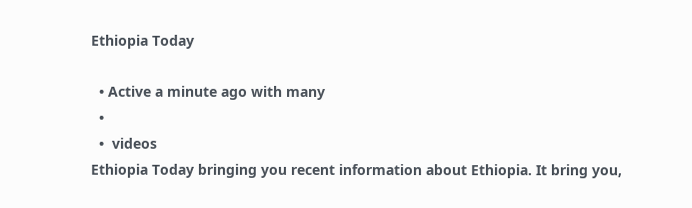Ethiopia Today

  • Active a minute ago with many
  •
  •  videos
Ethiopia Today bringing you recent information about Ethiopia. It bring you,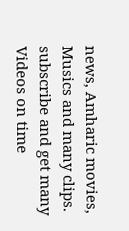news, Amharic movies,  Musics and many clips. subscribe and get many Videos on time